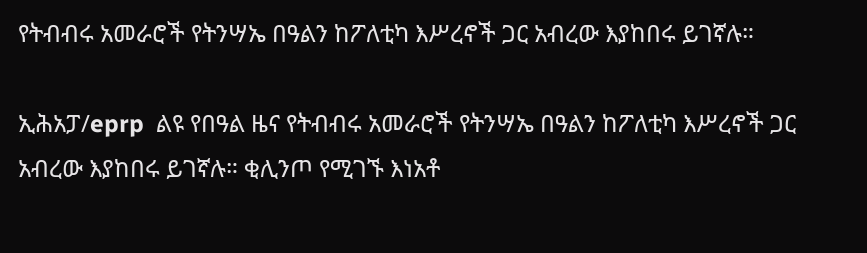የትብብሩ አመራሮች የትንሣኤ በዓልን ከፖለቲካ እሥረኖች ጋር አብረው እያከበሩ ይገኛሉ።

ኢሕአፓ/eprp  ልዩ የበዓል ዜና የትብብሩ አመራሮች የትንሣኤ በዓልን ከፖለቲካ እሥረኖች ጋር አብረው እያከበሩ ይገኛሉ። ቂሊንጦ የሚገኙ እነአቶ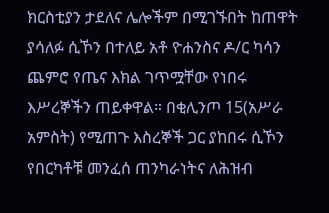ክርስቲያን ታደለና ሌሎችም በሚገኙበት ከጠዋት ያሳለፉ ሲኾን በተለይ አቶ ዮሐንስና ዶ/ር ካሳን ጨምሮ የጤና እክል ገጥሟቸው የነበሩ እሥረኞችን ጠይቀዋል። በቂሊንጦ 15(አሥራ አምስት) የሚጠጉ እስረኞች ጋር ያከበሩ ሲኾን የበርካቶቹ መንፈሰ ጠንካራነትና ለሕዝብ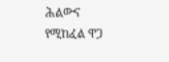ሕልውና የሚከፈል ዋጋ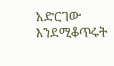አድርገው እንደሚቆጥሩት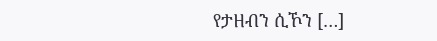የታዘብን ሲኾን […]